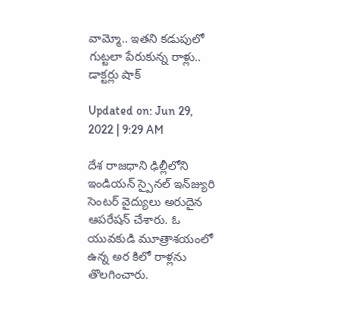వామ్మో.. ఇతని కడుపులో గుట్టలా పేరుకున్న రాళ్లు.. డాక్టర్లు షాక్

Updated on: Jun 29, 2022 | 9:29 AM

దేశ రాజధాని ఢిల్లీలోని ఇండియన్‌ స్పైనల్‌ ఇన్‌జ్యురి సెంటర్‌ వైద్యులు అరుదైన ఆపరేషన్‌ చేశారు. ఓ యువకుడి మూత్రాశయంలో ఉన్న అర కిలో రాళ్లను తొలగించారు.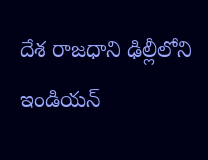దేశ రాజధాని ఢిల్లీలోని ఇండియన్‌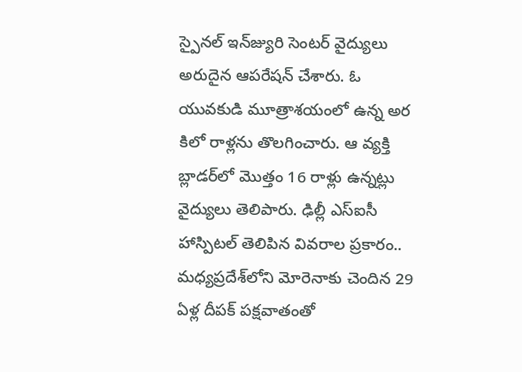స్పైనల్‌ ఇన్‌జ్యురి సెంటర్‌ వైద్యులు అరుదైన ఆపరేషన్‌ చేశారు. ఓ యువకుడి మూత్రాశయంలో ఉన్న అర కిలో రాళ్లను తొలగించారు. ఆ వ్యక్తి బ్లాడర్‌లో మొత్తం 16 రాళ్లు ఉన్నట్లు వైద్యులు తెలిపారు. ఢిల్లీ ఎస్‌ఐసీ హాస్పిటల్‌ తెలిపిన వివరాల ప్రకారం.. మధ్యప్రదేశ్‌లోని మోరెనాకు చెందిన 29 ఏళ్ల దీపక్‌ పక్షవాతంతో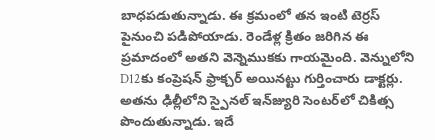బాధపడుతున్నాడు. ఈ క్రమంలో తన ఇంటి టెర్రస్‌ పైనుంచి పడిపోయాడు. రెండేళ్ల క్రితం జరిగిన ఈ ప్రమాదంలో అతని వెన్నెముకకు గాయమైంది. వెన్నులోని D12కు కంప్రెషన్‌ ఫ్రాక్చర్‌ అయినట్టు గుర్తించారు డాక్టర్లు. అతను ఢిల్లీలోని స్పైనల్‌ ఇన్‌జ్యురి సెంటర్‌లో చికిత్స పొందుతున్నాడు. ఇదే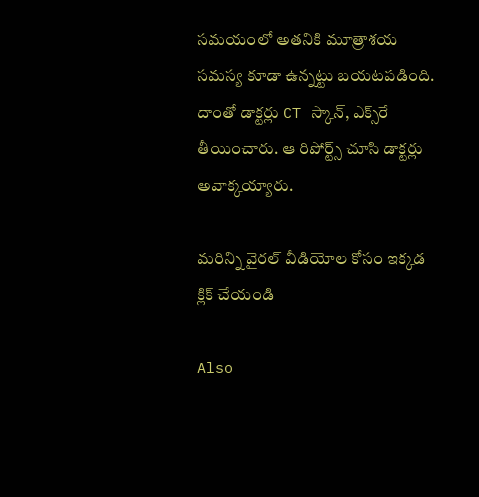సమయంలో అతనికి మూత్రాశయ సమస్య కూడా ఉన్నట్టు బయటపడింది. దాంతో డాక్టర్లు CT స్కాన్‌, ఎక్స్‌రే తీయించారు. ఆ రిపోర్ట్స్‌ చూసి డాక్టర్లు అవాక్కయ్యారు.

మరిన్ని వైరల్ వీడియోల కోసం ఇక్కడ క్లిక్ చేయండి

Also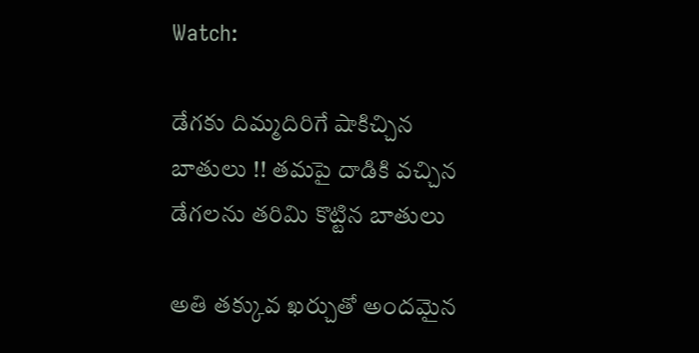Watch:

డేగకు దిమ్మదిరిగే షాకిచ్చిన బాతులు !! తమపై దాడికి వచ్చిన డేగలను తరిమి కొట్టిన బాతులు

అతి తక్కువ ఖర్చుతో అందమైన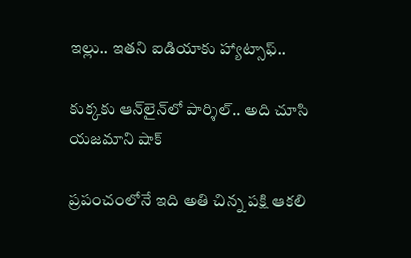ఇల్లు.. ఇతని ఐడియాకు హ్యాట్సాఫ్‌..

కుక్కకు ఆన్‌లైన్‌లో పార్శిల్.. అది చూసి యజమాని షాక్‌

ప్రపంచంలోనే ఇది అతి చిన్న పక్షి ఆకలి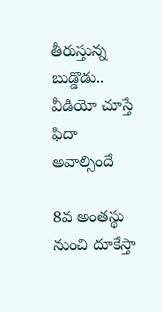తీరుస్తున్న బుడ్డొడు.. వీడియో చూస్తే ఫిదా అవాల్సిందే

8వ అంతస్థు నుంచి దూకేస్తా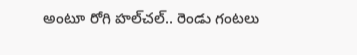అంటూ రోగి హల్‌చల్‌.. రెండు గంటలు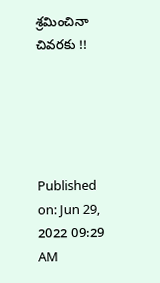శ్రమించినా చివరకు !!





Published on: Jun 29, 2022 09:29 AM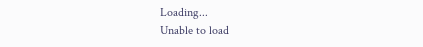Loading...
Unable to load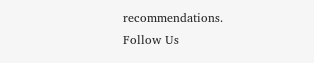recommendations.
Follow Us